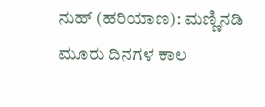ನುಹ್ (ಹರಿಯಾಣ): ಮಣ್ಣಿನಡಿ ಮೂರು ದಿನಗಳ ಕಾಲ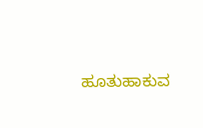ಹೂತುಹಾಕುವ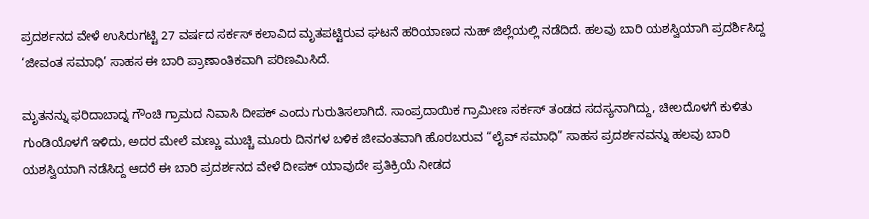ಪ್ರದರ್ಶನದ ವೇಳೆ ಉಸಿರುಗಟ್ಟಿ 27 ವರ್ಷದ ಸರ್ಕಸ್ ಕಲಾವಿದ ಮೃತಪಟ್ಟಿರುವ ಘಟನೆ ಹರಿಯಾಣದ ನುಹ್ ಜಿಲ್ಲೆಯಲ್ಲಿ ನಡೆದಿದೆ. ಹಲವು ಬಾರಿ ಯಶಸ್ವಿಯಾಗಿ ಪ್ರದರ್ಶಿಸಿದ್ದ ‘ಜೀವಂತ ಸಮಾಧಿ’ ಸಾಹಸ ಈ ಬಾರಿ ಪ್ರಾಣಾಂತಿಕವಾಗಿ ಪರಿಣಮಿಸಿದೆ.

ಮೃತನನ್ನು ಫರಿದಾಬಾದ್ನ ಗೌಂಚಿ ಗ್ರಾಮದ ನಿವಾಸಿ ದೀಪಕ್ ಎಂದು ಗುರುತಿಸಲಾಗಿದೆ. ಸಾಂಪ್ರದಾಯಿಕ ಗ್ರಾಮೀಣ ಸರ್ಕಸ್ ತಂಡದ ಸದಸ್ಯನಾಗಿದ್ದು, ಚೀಲದೊಳಗೆ ಕುಳಿತು ಗುಂಡಿಯೊಳಗೆ ಇಳಿದು, ಅದರ ಮೇಲೆ ಮಣ್ಣು ಮುಚ್ಚಿ ಮೂರು ದಿನಗಳ ಬಳಿಕ ಜೀವಂತವಾಗಿ ಹೊರಬರುವ “ಲೈವ್ ಸಮಾಧಿ” ಸಾಹಸ ಪ್ರದರ್ಶನವನ್ನು ಹಲವು ಬಾರಿ ಯಶಸ್ವಿಯಾಗಿ ನಡೆಸಿದ್ದ ಆದರೆ ಈ ಬಾರಿ ಪ್ರದರ್ಶನದ ವೇಳೆ ದೀಪಕ್ ಯಾವುದೇ ಪ್ರತಿಕ್ರಿಯೆ ನೀಡದ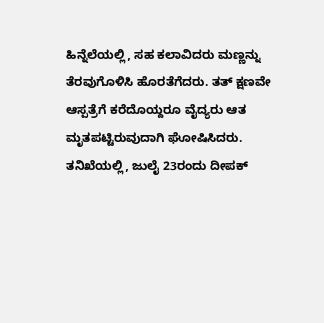ಹಿನ್ನೆಲೆಯಲ್ಲಿ, ಸಹ ಕಲಾವಿದರು ಮಣ್ಣನ್ನು ತೆರವುಗೊಳಿಸಿ ಹೊರತೆಗೆದರು. ತತ್ ಕ್ಷಣವೇ ಆಸ್ಪತ್ರೆಗೆ ಕರೆದೊಯ್ದರೂ ವೈದ್ಯರು ಆತ ಮೃತಪಟ್ಟಿರುವುದಾಗಿ ಘೋಷಿಸಿದರು.
ತನಿಖೆಯಲ್ಲಿ, ಜುಲೈ 23ರಂದು ದೀಪಕ್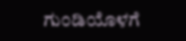ಗುಂಡಿಯೊಳಗೆ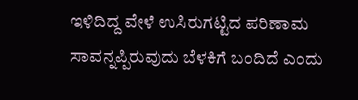ಇಳಿದಿದ್ದ ವೇಳೆ ಉಸಿರುಗಟ್ಟಿದ ಪರಿಣಾಮ ಸಾವನ್ನಪ್ಪಿರುವುದು ಬೆಳಕಿಗೆ ಬಂದಿದೆ ಎಂದು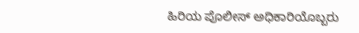ಹಿರಿಯ ಪೊಲೀಸ್ ಅಧಿಕಾರಿಯೊಬ್ಬರು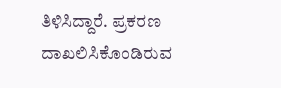ತಿಳಿಸಿದ್ದಾರೆ. ಪ್ರಕರಣ ದಾಖಲಿಸಿಕೊಂಡಿರುವ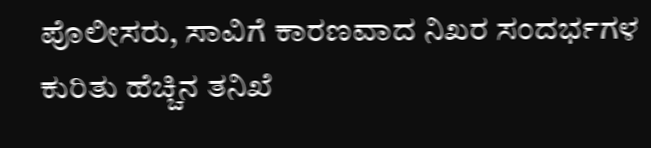ಪೊಲೀಸರು, ಸಾವಿಗೆ ಕಾರಣವಾದ ನಿಖರ ಸಂದರ್ಭಗಳ ಕುರಿತು ಹೆಚ್ಚಿನ ತನಿಖೆ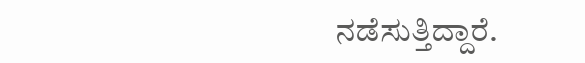ನಡೆಸುತ್ತಿದ್ದಾರೆ.